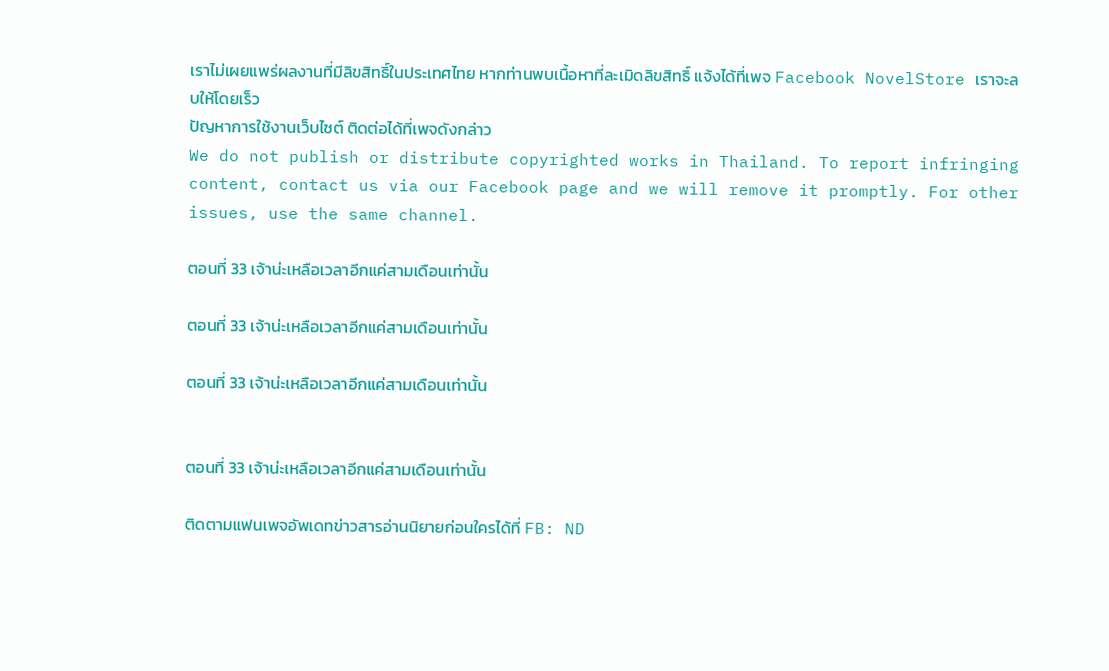เราไม่เผยแพร่ผลงานที่มีลิขสิทธิ์ในประเทศไทย หากท่านพบเนื้อหาที่ละเมิดลิขสิทธิ์ แจ้งได้ที่เพจ Facebook NovelStore เราจะลบให้โดยเร็ว
ปัญหาการใช้งานเว็บไซต์ ติดต่อได้ที่เพจดังกล่าว
We do not publish or distribute copyrighted works in Thailand. To report infringing content, contact us via our Facebook page and we will remove it promptly. For other issues, use the same channel.

ตอนที่ 33 เจ้าน่ะเหลือเวลาอีกแค่สามเดือนเท่านั้น

ตอนที่ 33 เจ้าน่ะเหลือเวลาอีกแค่สามเดือนเท่านั้น

ตอนที่ 33 เจ้าน่ะเหลือเวลาอีกแค่สามเดือนเท่านั้น


ตอนที่ 33 เจ้าน่ะเหลือเวลาอีกแค่สามเดือนเท่านั้น

ติดตามแฟนเพจอัพเดทข่าวสารอ่านนิยายก่อนใครได้ที่ FB: ND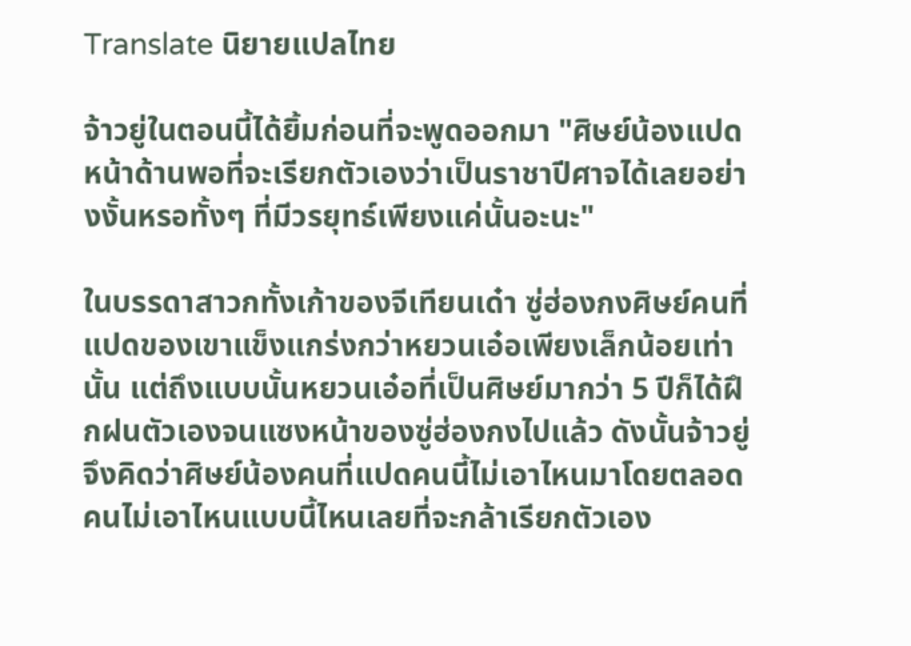Translate นิยายแปลไทย

จ้าวยู่ในตอนนี้ได้ยิ้มก่อนที่จะพูดออกมา "ศิษย์น้องแปดหน้าด้านพอที่จะเรียกตัวเองว่าเป็นราชาปีศาจได้เลยอย่างงั้นหรอทั้งๆ ที่มีวรยุทธ์เพียงแค่นั้นอะนะ"

ในบรรดาสาวกทั้งเก้าของจีเทียนเด๋า ซู่ฮ่องกงศิษย์คนที่แปดของเขาแข็งแกร่งกว่าหยวนเอ๋อเพียงเล็กน้อยเท่านั้น แต่ถึงแบบนั้นหยวนเอ๋อที่เป็นศิษย์มากว่า 5 ปีก็ได้ฝึกฝนตัวเองจนแซงหน้าของซู่ฮ่องกงไปแล้ว ดังนั้นจ้าวยู่จึงคิดว่าศิษย์น้องคนที่แปดคนนี้ไม่เอาไหนมาโดยตลอด คนไม่เอาไหนแบบนี้ไหนเลยที่จะกล้าเรียกตัวเอง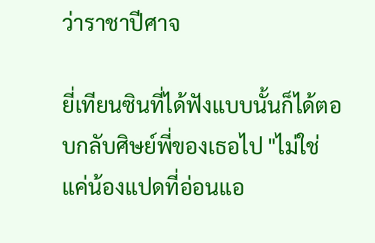ว่าราชาปีศาจ

ยี่เทียนซินที่ได้ฟังแบบนั้นก็ได้ตอบกลับศิษย์พี่ของเธอไป "ไม่ใช่แค่น้องแปดที่อ่อนแอ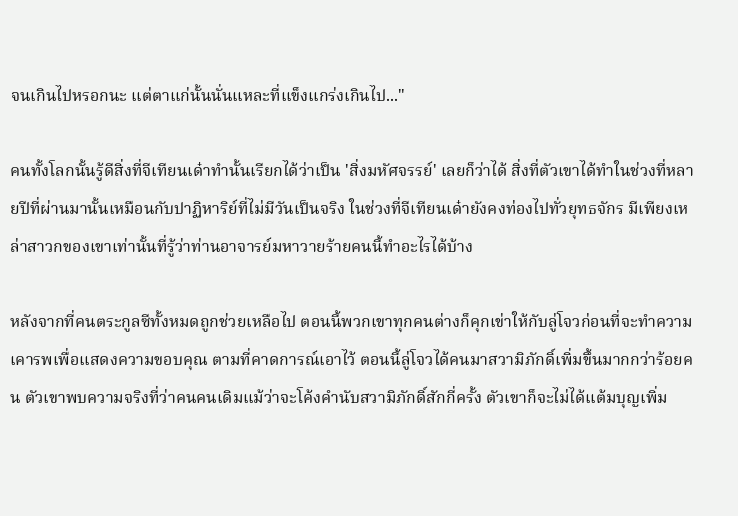จนเกินไปหรอกนะ แต่ตาแก่นั้นนั่นแหละที่แข็งแกร่งเกินไป..."

คนทั้งโลกนั้นรู้ดีสิ่งที่จีเทียนเด๋าทำนั้นเรียกได้ว่าเป็น 'สิ่งมหัศจรรย์' เลยก็ว่าได้ สิ่งที่ตัวเขาได้ทำในช่วงที่หลายปีที่ผ่านมานั้นเหมือนกับปาฏิหาริย์ที่ไม่มีวันเป็นจริง ในช่วงที่จีเทียนเด๋ายังคงท่องไปทั่วยุทธจักร มีเพียงเหล่าสาวกของเขาเท่านั้นที่รู้ว่าท่านอาจารย์มหาวายร้ายคนนี้ทำอะไรได้บ้าง

หลังจากที่คนตระกูลซีทั้งหมดถูกช่วยเหลือไป ตอนนี้พวกเขาทุกคนต่างก็คุกเข่าให้กับลู่โจวก่อนที่จะทำความเคารพเพื่อแสดงความขอบคุณ ตามที่คาดการณ์เอาไว้ ตอนนี้ลู่โจวได้คนมาสวามิภักดิ์เพิ่มขึ้นมากกว่าร้อยคน ตัวเขาพบความจริงที่ว่าคนคนเดิมแม้ว่าจะโค้งคำนับสวามิภักดิ์สักกี่ครั้ง ตัวเขาก็จะไม่ได้แต้มบุญเพิ่ม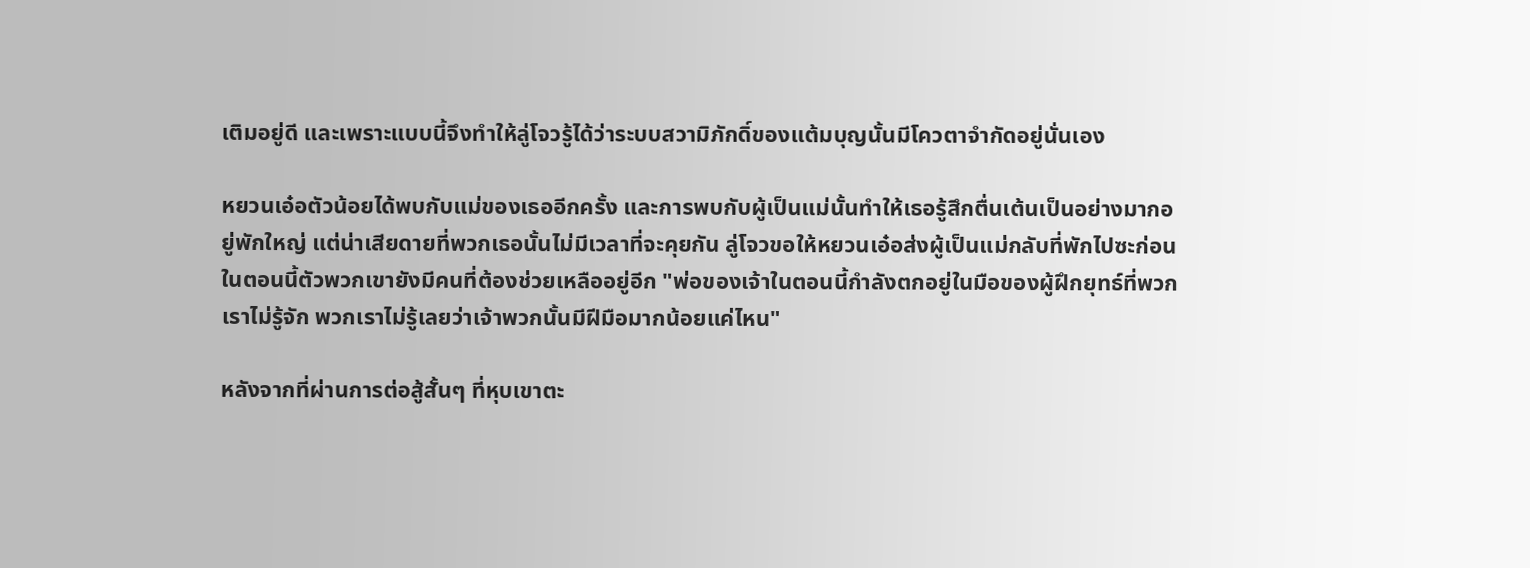เติมอยู่ดี และเพราะแบบนี้จึงทำให้ลู่โจวรู้ได้ว่าระบบสวามิภักดิ์ของแต้มบุญนั้นมีโควตาจำกัดอยู่นั่นเอง

หยวนเอ๋อตัวน้อยได้พบกับแม่ของเธออีกครั้ง และการพบกับผู้เป็นแม่นั้นทำให้เธอรู้สึกตื่นเต้นเป็นอย่างมากอยู่พักใหญ่ แต่น่าเสียดายที่พวกเธอนั้นไม่มีเวลาที่จะคุยกัน ลู่โจวขอให้หยวนเอ๋อส่งผู้เป็นแม่กลับที่พักไปซะก่อน ในตอนนี้ตัวพวกเขายังมีคนที่ต้องช่วยเหลืออยู่อีก "พ่อของเจ้าในตอนนี้กำลังตกอยู่ในมือของผู้ฝึกยุทธ์ที่พวกเราไม่รู้จัก พวกเราไม่รู้เลยว่าเจ้าพวกนั้นมีฝีมือมากน้อยแค่ไหน"

หลังจากที่ผ่านการต่อสู้สั้นๆ ที่หุบเขาตะ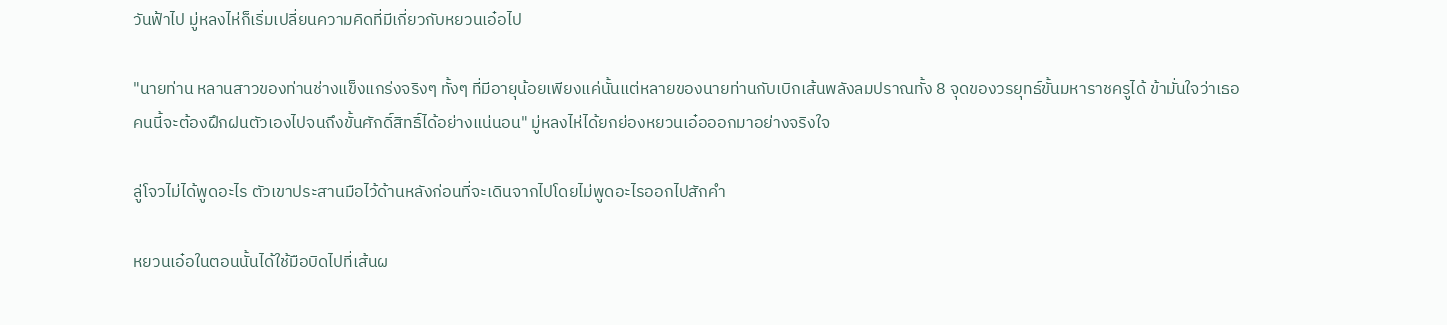วันฟ้าไป มู่หลงไห่ก็เริ่มเปลี่ยนความคิดที่มีเกี่ยวกับหยวนเอ๋อไป

"นายท่าน หลานสาวของท่านช่างแข็งแกร่งจริงๆ ทั้งๆ ที่มีอายุน้อยเพียงแค่นั้นแต่หลายของนายท่านกับเบิกเส้นพลังลมปราณทั้ง 8 จุดของวรยุทธ์ขั้นมหาราชครูได้ ข้ามั่นใจว่าเธอคนนี้จะต้องฝึกฝนตัวเองไปจนถึงขั้นศักดิ์สิทธิ์ได้อย่างแน่นอน" มู่หลงไห่ได้ยกย่องหยวนเอ๋อออกมาอย่างจริงใจ

ลู่โจวไม่ได้พูดอะไร ตัวเขาประสานมือไว้ด้านหลังก่อนที่จะเดินจากไปโดยไม่พูดอะไรออกไปสักคำ

หยวนเอ๋อในตอนนั้นได้ใช้มือบิดไปที่เส้นผ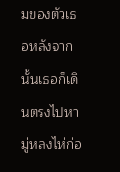มของตัวเธอหลังจากนั้นเธอก็เดินตรงไปหามู่หลงไห่ก่อ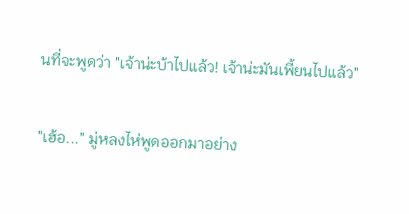นที่จะพูดว่า "เจ้าน่ะบ้าไปแล้ว! เจ้าน่ะมันเพี้ยนไปแล้ว"

"เฮ้อ..." มู่หลงไห่พูดออกมาอย่าง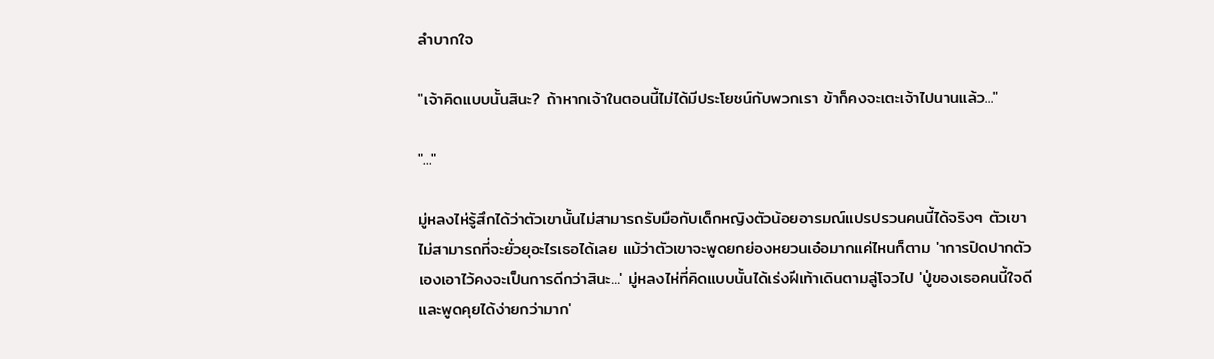ลำบากใจ

"เจ้าคิดแบบนั้นสินะ? ถ้าหากเจ้าในตอนนี้ไม่ได้มีประโยชน์กับพวกเรา ข้าก็คงจะเตะเจ้าไปนานแล้ว..."

"..."

มู่หลงไห่รู้สึกได้ว่าตัวเขานั้นไม่สามารถรับมือกับเด็กหญิงตัวน้อยอารมณ์แปรปรวนคนนี้ได้จริงๆ ตัวเขาไม่สามารถที่จะยั่วยุอะไรเธอได้เลย แม้ว่าตัวเขาจะพูดยกย่องหยวนเอ๋อมากแค่ไหนก็ตาม 'าการปิดปากตัวเองเอาไว้คงจะเป็นการดีกว่าสินะ...' มู่หลงไห่ที่คิดแบบนั้นได้เร่งฝีเท้าเดินตามลู่โจวไป 'ปู่ของเธอคนนี้ใจดีและพูดคุยได้ง่ายกว่ามาก'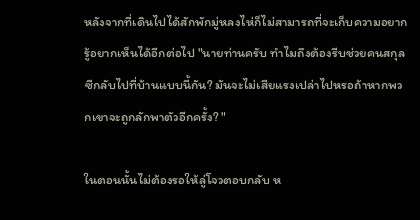หลังจากที่เดินไปได้สักพักมู่หลงไห่ก็ไม่สามารถที่จะเก็บความอยากรู้อยากเห็นได้อีกต่อไป "นายท่านครับ ทำไมถึงต้องรีบช่วยคนสกุลซีกลับไปที่บ้านแบบนี้กัน? มันจะไม่เสียแรงเปล่าไปหรอถ้าหากพวกเขาจะถูกลักพาตัวอีกครั้ง? "

ในตอนนั้นไม่ต้องรอให้ลู่โจวตอบกลับ ห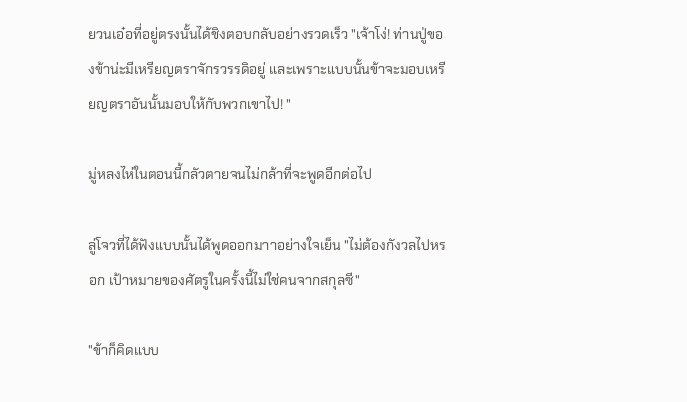ยวนเอ๋อที่อยู่ตรงนั้นได้ชิงตอบกลับอย่างรวดเร็ว "เจ้าโง่! ท่านปู่ของข้าน่ะมีเหรียญตราจักรวรรดิอยู่ และเพราะแบบนั้นข้าจะมอบเหรียญตราอันนั้นมอบให้กับพวกเขาไป! "

มู่หลงไห่ในตอนนี้กลัวตายจนไม่กล้าที่จะพูดอีกต่อไป

ลู่โจวที่ได้ฟังแบบนั้นได้พูดออกมาาอย่างใจเย็น "ไม่ต้องกังวลไปหรอก เป้าหมายของศัตรูในครั้งนี้ไม่ใช่คนจากสกุลซี"

"ข้าก็คิดแบบ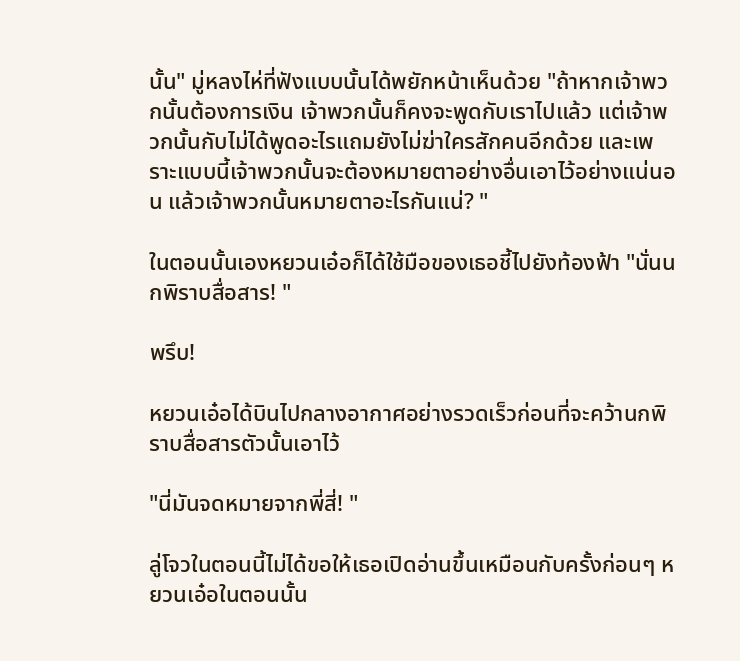นั้น" มู่หลงไห่ที่ฟังแบบนั้นได้พยักหน้าเห็นด้วย "ถ้าหากเจ้าพวกนั้นต้องการเงิน เจ้าพวกนั้นก็คงจะพูดกับเราไปแล้ว แต่เจ้าพวกนั้นกับไม่ได้พูดอะไรแถมยังไม่ฆ่าใครสักคนอีกด้วย และเพราะแบบนี้เจ้าพวกนั้นจะต้องหมายตาอย่างอื่นเอาไว้อย่างแน่นอน แล้วเจ้าพวกนั้นหมายตาอะไรกันแน่? "

ในตอนนั้นเองหยวนเอ๋อก็ได้ใช้มือของเธอชี้ไปยังท้องฟ้า "นั่นนกพิราบสื่อสาร! "

พรึบ!

หยวนเอ๋อได้บินไปกลางอากาศอย่างรวดเร็วก่อนที่จะคว้านกพิราบสื่อสารตัวนั้นเอาไว้

"นี่มันจดหมายจากพี่สี่! "

ลู่โจวในตอนนี้ไม่ได้ขอให้เธอเปิดอ่านขึ้นเหมือนกับครั้งก่อนๆ หยวนเอ๋อในตอนนั้น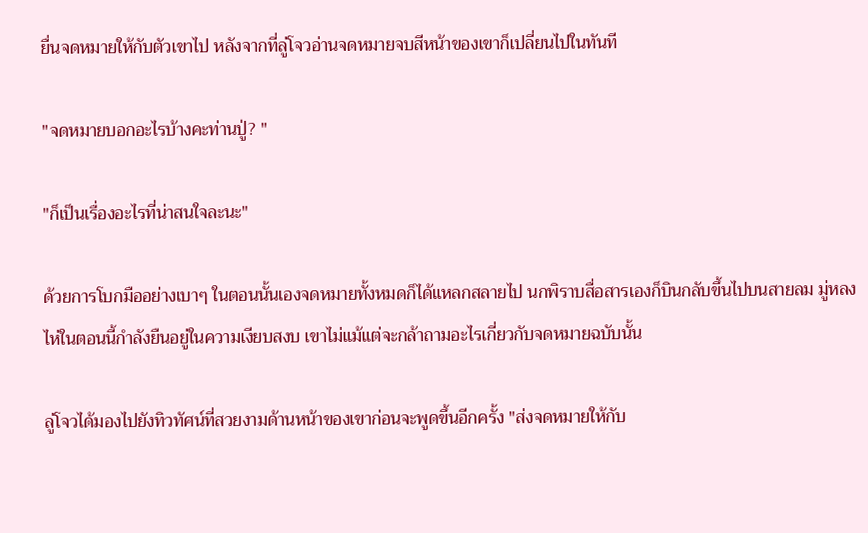ยื่นจดหมายให้กับตัวเขาไป หลังจากที่ลู่โจวอ่านจดหมายจบสีหน้าของเขาก็เปลี่ยนไปในทันที

"จดหมายบอกอะไรบ้างคะท่านปู่? "

"ก็เป็นเรื่องอะไรที่น่าสนใจละนะ"

ด้วยการโบกมืออย่างเบาๆ ในตอนนั้นเองจดหมายทั้งหมดก็ได้แหลกสลายไป นกพิราบสื่อสารเองก็บินกลับขึ้นไปบนสายลม มู่หลงไห่ในตอนนี้กำลังยืนอยู่ในความเงียบสงบ เขาไม่แม้แต่จะกล้าถามอะไรเกี่ยวกับจดหมายฉบับนั้น

ลู่โจวได้มองไปยังทิวทัศน์ที่สวยงามด้านหน้าของเขาก่อนจะพูดขึ้นอีกครั้ง "ส่งจดหมายให้กับ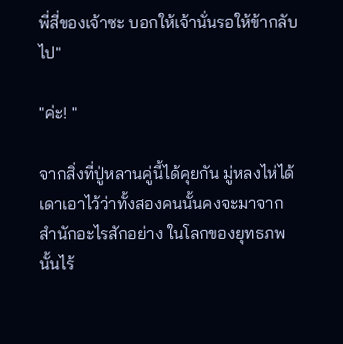พี่สี่ของเจ้าซะ บอกให้เจ้านั่นรอให้ข้ากลับไป"

"ค่ะ! "

จากสิ่งที่ปู่หลานคู่นี้ได้คุยกัน มู่หลงไห่ได้เดาเอาไว้ว่าทั้งสองคนนั้นคงจะมาจากสำนักอะไรสักอย่าง ในโลกของยุทธภพนั้นไร้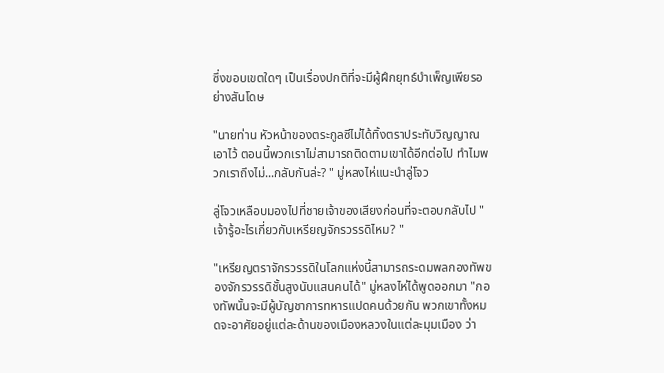ซึ่งขอบเขตใดๆ เป็นเรื่องปกติที่จะมีผู้ฝึกยุทธ์บำเพ็ญเพียรอย่างสันโดษ

"นายท่าน หัวหน้าของตระกูลซีไม่ได้ทิ้งตราประทับวิญญาณเอาไว้ ตอนนี้พวกเราไม่สามารถติดตามเขาได้อีกต่อไป ทำไมพวกเราถึงไม่...กลับกันล่ะ? " มู่หลงไห่แนะนำลู่โจว

ลู่โจวเหลือบมองไปที่ชายเจ้าของเสียงก่อนที่จะตอบกลับไป "เจ้ารู้อะไรเกี่ยวกับเหรียญจักรวรรดิไหม? "

"เหรียญตราจักรวรรดิในโลกแห่งนี้สามารถระดมพลกองทัพของจักรวรรดิชั้นสูงนับแสนคนได้" มู่หลงไห่ได้พูดออกมา "กองทัพนั้นจะมีผู้บัญชาการทหารแปดคนด้วยกัน พวกเขาทั้งหมดจะอาศัยอยู่แต่ละด้านของเมืองหลวงในแต่ละมุมเมือง ว่า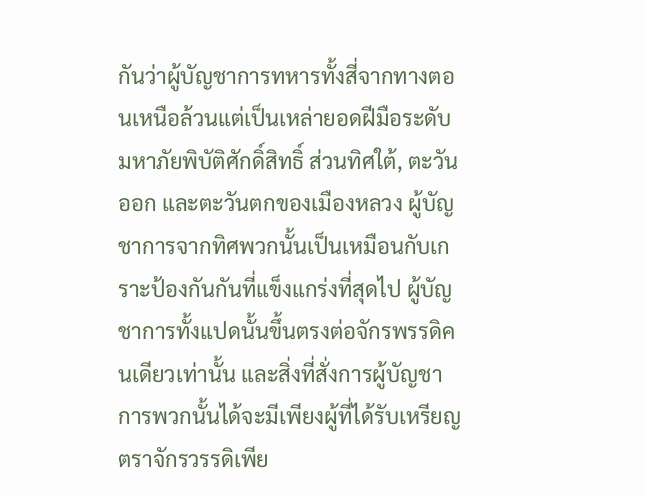กันว่าผู้บัญชาการทหารทั้งสี่จากทางตอนเหนือล้วนแต่เป็นเหล่ายอดฝีมือระดับมหาภัยพิบัติศักดิ์สิทธิ์ ส่วนทิศใต้, ตะวันออก และตะวันตกของเมืองหลวง ผู้บัญชาการจากทิศพวกนั้นเป็นเหมือนกับเกราะป้องกันกันที่แข็งแกร่งที่สุดไป ผู้บัญชาการทั้งแปดนั้นขึ้นตรงต่อจักรพรรดิคนเดียวเท่านั้น และสิ่งที่สั่งการผู้บัญชาการพวกนั้นได้จะมีเพียงผู้ที่ได้รับเหรียญตราจักรวรรดิเพีย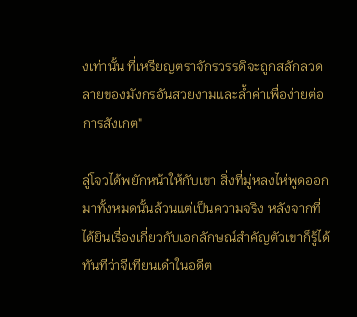งเท่านั้น ที่เหรียญตราจักรวรรดิจะถูกสลักลวดลายของมังกรอันสวยงามและล้ำค่าเพื่อง่ายต่อการสังเกต"

ลู่โจวได้พยักหน้าให้กับเขา สิ่งที่มู่หลงไห่พูดออกมาทั้งหมดนั้นล้วนแต่เป็นความจริง หลังจากที่ได้ยินเรื่องเกี่ยวกับเอกลักษณ์สำคัญตัวเขาก็รู้ได้ทันทีว่าจีเทียนเด๋าในอดีต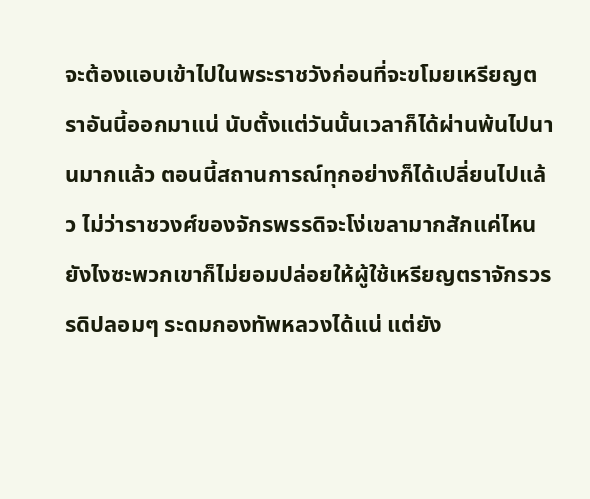จะต้องแอบเข้าไปในพระราชวังก่อนที่จะขโมยเหรียญตราอันนี้ออกมาแน่ นับตั้งแต่วันนั้นเวลาก็ได้ผ่านพ้นไปนานมากแล้ว ตอนนี้สถานการณ์ทุกอย่างก็ได้เปลี่ยนไปแล้ว ไม่ว่าราชวงศ์ของจักรพรรดิจะโง่เขลามากสักแค่ไหน ยังไงซะพวกเขาก็ไม่ยอมปล่อยให้ผู้ใช้เหรียญตราจักรวรรดิปลอมๆ ระดมกองทัพหลวงได้แน่ แต่ยัง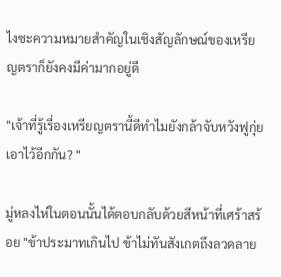ไงซะความหมายสำคัญในเชิงสัญลักษณ์ของเหรียญตราก็ยังคงมีค่ามากอยู่ดี

"เจ้าที่รู้เรื่องเหรียญตรานี้ดีทำไมยังกล้าจับหวังฟูกุ่ยเอาไว้อีกกัน? "

มู่หลงไห่ในตอนนั้นได้ตอบกลับด้วยสีหน้าที่เศร้าสร้อย "ข้าประมาทเกินไป ข้าไม่ทันสังเกตถึงลวดลาย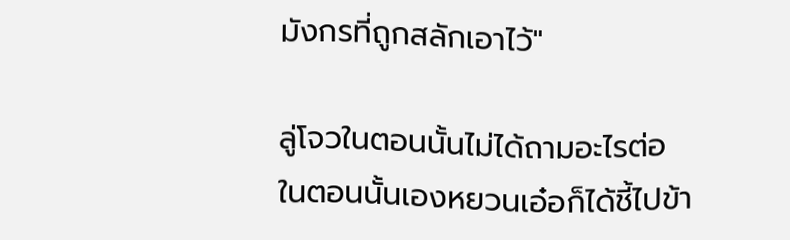มังกรที่ถูกสลักเอาไว้"

ลู่โจวในตอนนั้นไม่ได้ถามอะไรต่อ ในตอนนั้นเองหยวนเอ๋อก็ได้ชี้ไปข้า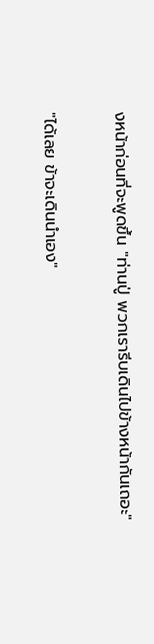งหน้าก่อนที่จะพูดขึ้น "ท่านปู่ พวกเรารีบเดินไปข้างหน้ากันเถอะ"

"ได้เลย ข้าจะเดินนำเอง"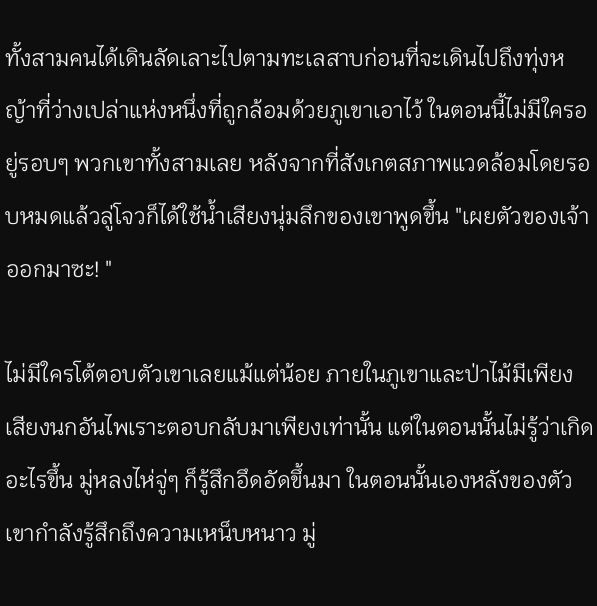ทั้งสามคนได้เดินลัดเลาะไปตามทะเลสาบก่อนที่จะเดินไปถึงทุ่งหญ้าที่ว่างเปล่าแห่งหนึ่งที่ถูกล้อมด้วยภูเขาเอาไว้ ในตอนนี้ไม่มีใครอยู่รอบๆ พวกเขาทั้งสามเลย หลังจากที่สังเกตสภาพแวดล้อมโดยรอบหมดแล้วลู่โจวก็ได้ใช้น้ำเสียงนุ่มลึกของเขาพูดขึ้น "เผยตัวของเจ้าออกมาซะ! "

ไม่มีใครโต้ตอบตัวเขาเลยแม้แต่น้อย ภายในภูเขาและป่าไม้มีเพียงเสียงนกอันไพเราะตอบกลับมาเพียงเท่านั้น แต่ในตอนนั้นไม่รู้ว่าเกิดอะไรขึ้น มู่หลงไห่จู่ๆ ก็รู้สึกอึดอัดขึ้นมา ในตอนนั้นเองหลังของตัวเขากำลังรู้สึกถึงความเหน็บหนาว มู่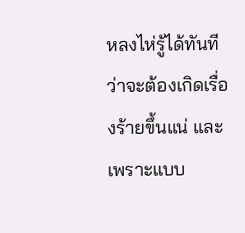หลงไห่รู้ได้ทันทีว่าจะต้องเกิดเรื่องร้ายขึ้นแน่ และเพราะแบบ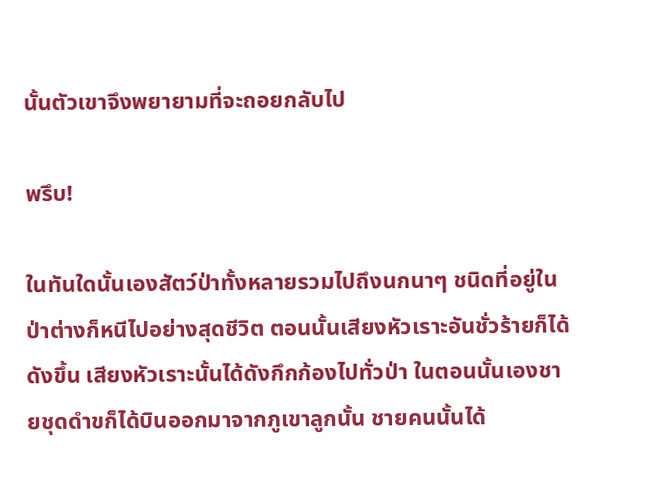นั้นตัวเขาจึงพยายามที่จะถอยกลับไป

พรึบ!

ในทันใดนั้นเองสัตว์ป่าทั้งหลายรวมไปถึงนกนาๆ ชนิดที่อยู่ในป่าต่างก็หนีไปอย่างสุดชีวิต ตอนนั้นเสียงหัวเราะอันชั่วร้ายก็ได้ดังขึ้น เสียงหัวเราะนั้นได้ดังกึกก้องไปทั่วป่า ในตอนนั้นเองชายชุดดำขก็ได้บินออกมาจากภูเขาลูกนั้น ชายคนนั้นได้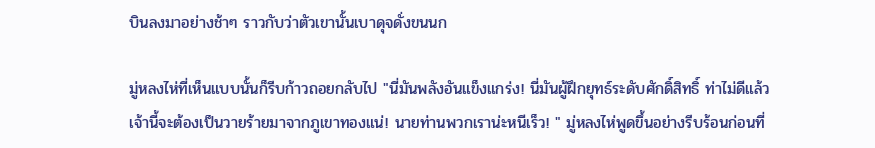บินลงมาอย่างช้าๆ ราวกับว่าตัวเขานั้นเบาดุจดั่งขนนก

มู่หลงไห่ที่เห็นแบบนั้นก็รีบก้าวถอยกลับไป "นี่มันพลังอันแข็งแกร่ง! นี่มันผู้ฝึกยุทธ์ระดับศักดิ์สิทธิ์ ท่าไม่ดีแล้ว เจ้านี้จะต้องเป็นวายร้ายมาจากภูเขาทองแน่! นายท่านพวกเราน่ะหนีเร็ว! " มู่หลงไห่พูดขึ้นอย่างรีบร้อนก่อนที่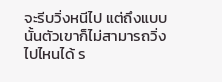จะรีบวิ่งหนีไป แต่ถึงแบบนั้นตัวเขาก็ไม่สามารถวิ่งไปไหนได้ ร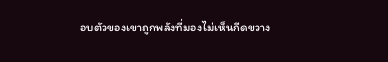อบตัวของเขาถูกพลังที่มองไม่เห็นกีดขวาง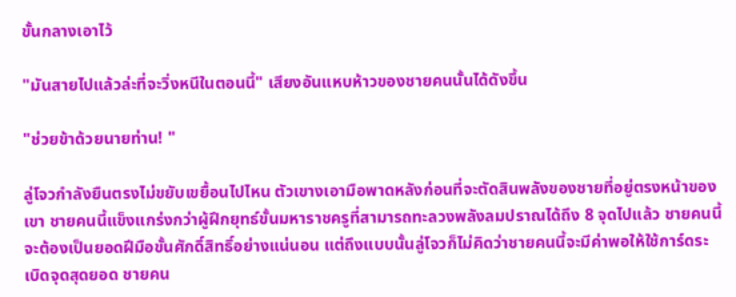ขั้นกลางเอาไว้

"มันสายไปแล้วล่ะที่จะวิ่งหนีในตอนนี้" เสียงอันแหบห้าวของชายคนนั้นได้ดังขึ้น

"ช่วยข้าด้วยนายท่าน! "

ลู่โจวกำลังยืนตรงไม่ขยับเขยื้อนไปไหน ตัวเขางเอามือพาดหลังก่อนที่จะตัดสินพลังของชายที่อยู่ตรงหน้าของเขา ชายคนนี้แข็งแกร่งกว่าผู้ฝึกยุทธ์ขั้นมหาราชครูที่สามารถทะลวงพลังลมปราณได้ถึง 8 จุดไปแล้ว ชายคนนี้จะต้องเป็นยอดฝีมือขั้นศักดิ์สิทธิ์อย่างแน่นอน แต่ถึงแบบนั้นลู่โจวก็ไม่คิดว่าชายคนนี้จะมีค่าพอให้ใช้การ์ดระเบิดจุดสุดยอด ชายคน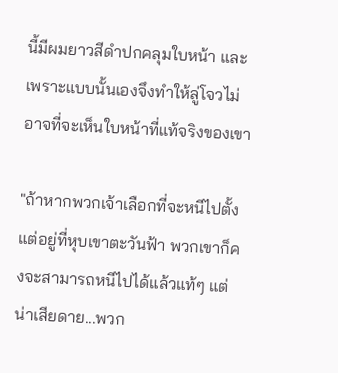นี้มีผมยาวสีดำปกคลุมใบหน้า และเพราะแบบนั้นเองจึงทำให้ลู่โจวไม่อาจที่จะเห็นใบหน้าที่แท้จริงของเขา

"ถ้าหากพวกเจ้าเลือกที่จะหนีไปตั้งแต่อยู่ที่หุบเขาตะวันฟ้า พวกเขาก็คงจะสามารถหนีไปได้แล้วแท้ๆ แต่น่าเสียดาย...พวก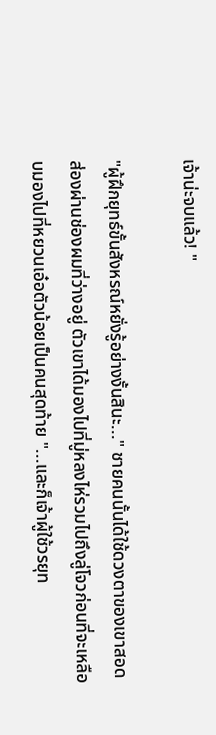เจ้าน่ะจบแล้ว! "

"ผู้ฝึกยุทธ์ขั้นสังหรณ์หยั่งรู้อย่างงั้นสินะ..." ชายคนนั้นได้ใช้ดวงตาของเขาสอดส่องผ่านช่องผมที่ว่างอยู่ ตัวเขาได้มองไปที่มู่หลงไห่รวมไปถึงลู่โจวก่อนที่จะเหลือบมองไปที่หยวนเอ๋อตัวน้อยเป็นคนสุดท้าย "...และก็เจ้าผู้ใช้วรยุท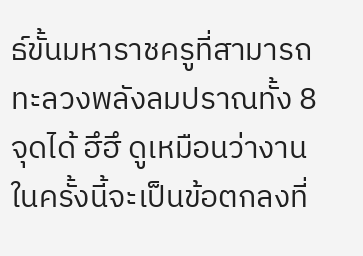ธ์ขั้นมหาราชครูที่สามารถทะลวงพลังลมปราณทั้ง 8 จุดได้ ฮึฮึ ดูเหมือนว่างานในครั้งนี้จะเป็นข้อตกลงที่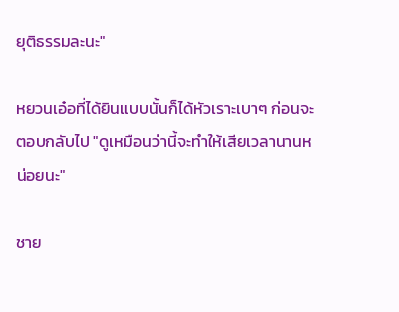ยุติธรรมละนะ"

หยวนเอ๋อที่ได้ยินแบบนั้นก็ได้หัวเราะเบาๆ ก่อนจะตอบกลับไป "ดูเหมือนว่านี้จะทำให้เสียเวลานานหน่อยนะ"

ชาย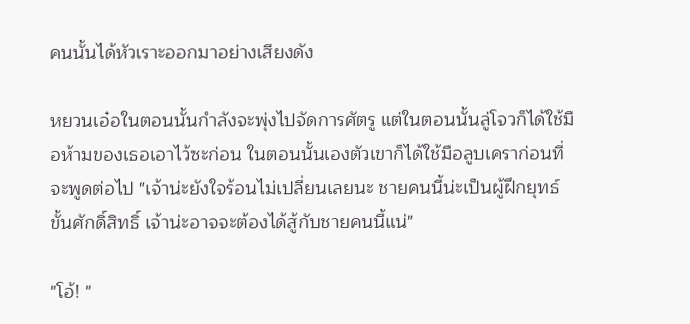คนนั้นได้หัวเราะออกมาอย่างเสียงดัง

หยวนเอ๋อในตอนนั้นกำลังจะพุ่งไปจัดการศัตรู แต่ในตอนนั้นลู่โจวก็ได้ใช้มือห้ามของเธอเอาไว้ซะก่อน ในตอนนั้นเองตัวเขาก็ได้ใช้มือลูบเคราก่อนที่จะพูดต่อไป "เจ้าน่ะยังใจร้อนไม่เปลี่ยนเลยนะ ชายคนนี้น่ะเป็นผู้ฝึกยุทธ์ขั้นศักดิ์สิทธิ์ เจ้าน่ะอาจจะต้องได้สู้กับชายคนนี้แน่"

"โอ้! "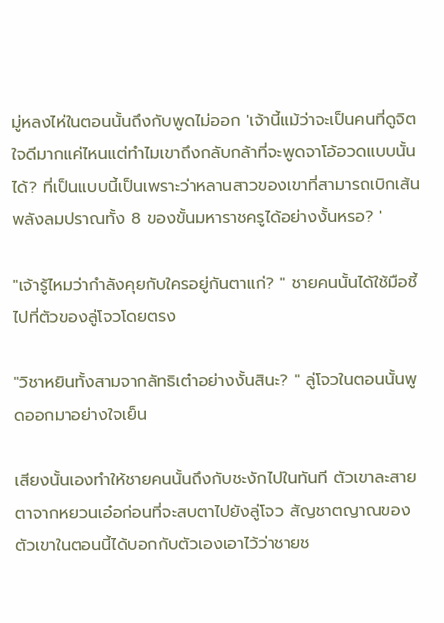มู่หลงไห่ในตอนนั้นถึงกับพูดไม่ออก 'เจ้านี้แม้ว่าจะเป็นคนที่ดูจิตใจดีมากแค่ไหนแต่ทำไมเขาถึงกลับกล้าที่จะพูดจาโอ้อวดแบบนั้นได้? ที่เป็นแบบนี้เป็นเพราะว่าหลานสาวของเขาที่สามารถเบิกเส้นพลังลมปราณทั้ง 8 ของขั้นมหาราชครูได้อย่างงั้นหรอ? '

"เจ้ารู้ไหมว่ากำลังคุยกับใครอยู่กันตาแก่? " ชายคนนั้นได้ใช้มือชี้ไปที่ตัวของลู่โจวโดยตรง

"วิชาหยินทั้งสามจากลัทธิเต๋าอย่างงั้นสินะ? " ลู่โจวในตอนนั้นพูดออกมาอย่างใจเย็น

เสียงนั้นเองทำให้ชายคนนั้นถึงกับชะงักไปในทันที ตัวเขาละสายตาจากหยวนเอ๋อก่อนที่จะสบตาไปยังลู่โจว สัญชาตญาณของตัวเขาในตอนนี้ได้บอกกับตัวเองเอาไว้ว่าชายช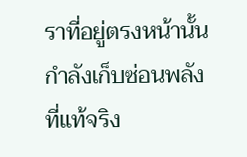ราที่อยู่ตรงหน้านั้นกำลังเก็บซ่อนพลังที่แท้จริง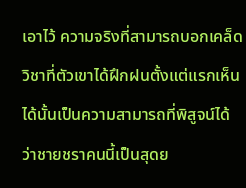เอาไว้ ความจริงที่สามารถบอกเคล็ดวิชาที่ตัวเขาได้ฝึกฝนตั้งแต่แรกเห็นได้นั้นเป็นความสามารถที่พิสูจน์ได้ว่าชายชราคนนี้เป็นสุดย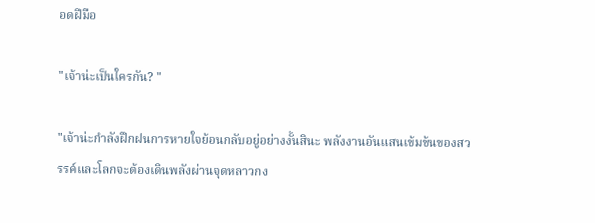อดฝีมือ

"เจ้าน่ะเป็นใครกัน? "

"เจ้าน่ะกำลังฝึกฝนการหายใจย้อนกลับอยู่อย่างงั้นสินะ พลังงานอันแสนเข้มข้นของสวรรค์และโลกจะต้องเดินพลังผ่านจุดหลาวกง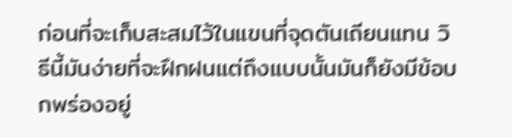ก่อนที่จะเก็บสะสมไว้ในแขนที่จุดตันเถียนแทน วิธีนี้มันง่ายที่จะฝึกฝนแต่ถึงแบบนั้นมันก็ยังมีข้อบกพร่องอยู่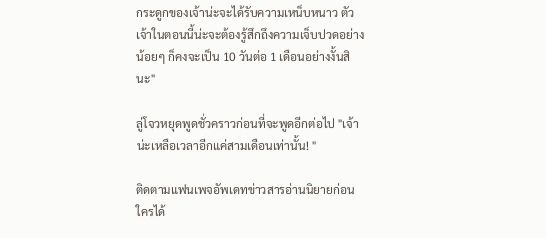กระดูกของเจ้าน่ะจะได้รับความเหน็บหนาว ตัวเจ้าในตอนนี้น่ะจะต้องรู้สึกถึงความเจ็บปวดอย่างน้อยๆ ก็คงจะเป็น 10 วันต่อ 1 เดือนอย่างงั้นสินะ"

ลู่โจวหยุดพูดชั่วคราวก่อนที่จะพูดอีกต่อไป "เจ้าน่ะเหลือเวลาอีกแค่สามเดือนเท่านั้น! "

ติดตามแฟนเพจอัพเดทข่าวสารอ่านนิยายก่อนใครได้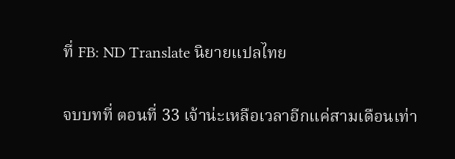ที่ FB: ND Translate นิยายแปลไทย

จบบทที่ ตอนที่ 33 เจ้าน่ะเหลือเวลาอีกแค่สามเดือนเท่า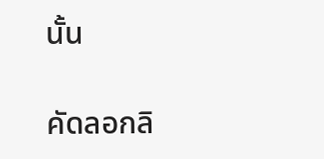นั้น

คัดลอกลิ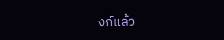งก์แล้ว